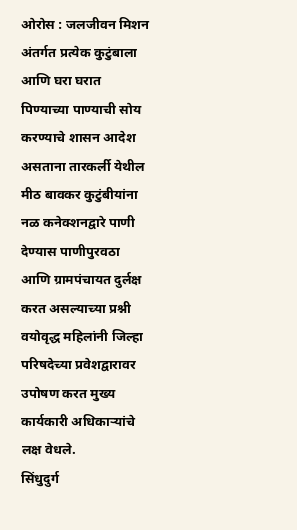ओरोस : जलजीवन मिशन अंतर्गत प्रत्येक कुटुंबाला आणि घरा घरात पिण्याच्या पाण्याची सोय करण्याचे शासन आदेश असताना तारकर्ली येथील मीठ बावकर कुटुंबीयांना नळ कनेक्शनद्वारे पाणी देण्यास पाणीपुरवठा आणि ग्रामपंचायत दुर्लक्ष करत असल्याच्या प्रश्नी वयोवृद्ध महिलांनी जिल्हा परिषदेच्या प्रवेशद्वारावर उपोषण करत मुख्य कार्यकारी अधिकाऱ्यांचे लक्ष वेधले.
सिंधुदुर्ग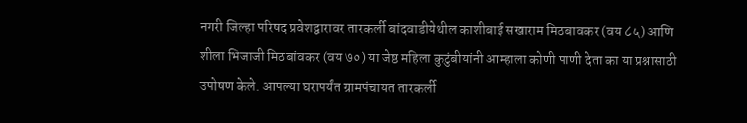नगरी जिल्हा परिषद प्रवेशद्वारावर तारकर्ली बांदवाडीयेथील काशीबाई सखाराम मिठबावकर (वय ८५) आणि शीला भिजाजी मिठबांवकर (वय ७०) या जेष्ठ महिला कुटुंबीयांनी आम्हाला कोणी पाणी देता का या प्रश्नासाठी उपोषण केले. आपल्या घरापर्यंत ग्रामपंचायत तारकर्ली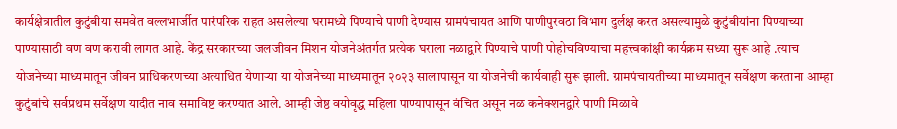कार्यक्षेत्रातील कुटुंबीया समवेत वल्लभार्जीत पारंपरिक राहत असलेल्या घरामध्ये पिण्याचे पाणी देण्यास ग्रामपंचायत आणि पाणीपुरवठा विभाग दुर्लक्ष करत असल्यामुळे कुटुंबीयांना पिण्याच्या पाण्यासाठी वण वण करावी लागत आहे. केंद्र सरकारच्या जलजीवन मिशन योजनेअंतर्गत प्रत्येक घराला नळाद्वारे पिण्याचे पाणी पोहोचविण्याचा महत्त्वकांक्षी कार्यक्रम सध्या सुरू आहे .त्याच योजनेच्या माध्यमातून जीवन प्राधिकरणच्या अत्याधित येणाऱ्या या योजनेच्या माध्यमातून २०२३ सालापासून या योजनेची कार्यवाही सुरू झाली. ग्रामपंचायतीच्या माध्यमातून सर्वेक्षण करताना आम्हा कुटुंबांचे सर्वप्रथम सर्वेक्षण यादीत नाव समाविष्ट करण्यात आले. आम्ही जेष्ठ वयोवृद्ध महिला पाण्यापासून वंचित असून नळ कनेक्शनद्वारे पाणी मिळावे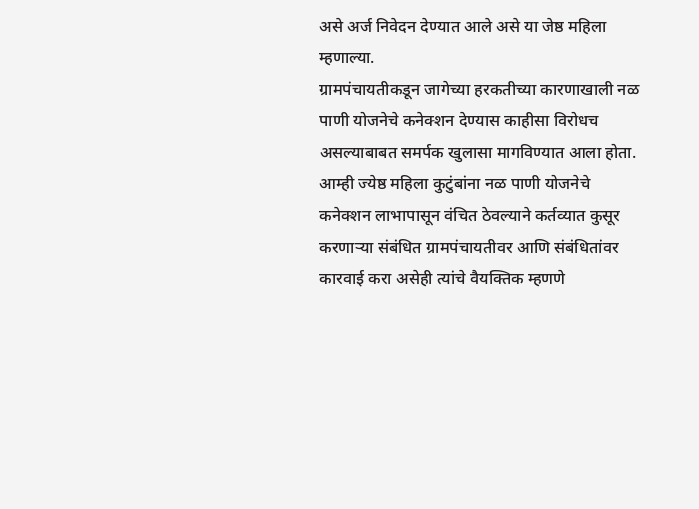असे अर्ज निवेदन देण्यात आले असे या जेष्ठ महिला म्हणाल्या.
ग्रामपंचायतीकडून जागेच्या हरकतीच्या कारणाखाली नळ पाणी योजनेचे कनेक्शन देण्यास काहीसा विरोधच असल्याबाबत समर्पक खुलासा मागविण्यात आला होता. आम्ही ज्येष्ठ महिला कुटुंबांना नळ पाणी योजनेचे कनेक्शन लाभापासून वंचित ठेवल्याने कर्तव्यात कुसूर करणाऱ्या संबंधित ग्रामपंचायतीवर आणि संबंधितांवर कारवाई करा असेही त्यांचे वैयक्तिक म्हणणे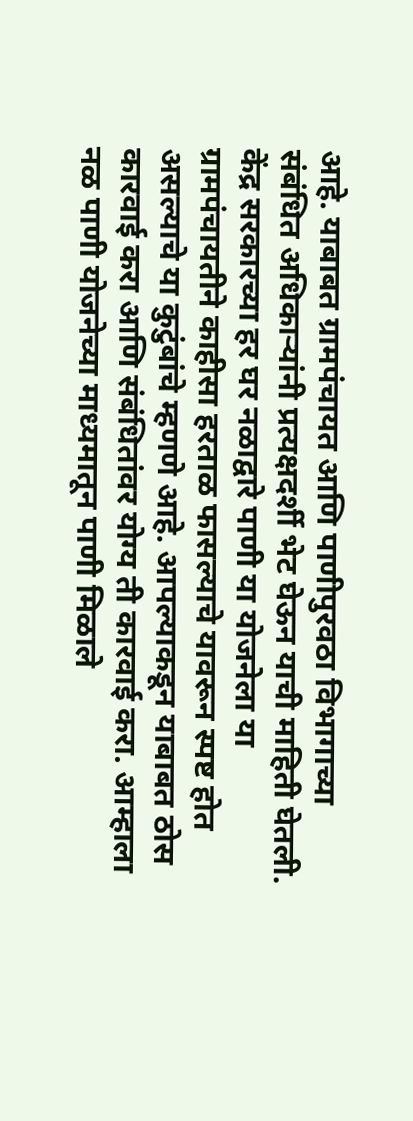आहे. याबाबत ग्रामपंचायत आणि पाणीपुरवठा विभागाच्या संबंधित अधिकाऱ्यांनी प्रत्यक्षदर्शी भेट घेऊन याची माहिती घेतली.
केंद्र सरकारच्या हर घर नळाद्वारे पाणी या योजनेला या ग्रामपंचायतीने काहीसा हरताळ फासल्याचे यावरून स्पष्ट होत असल्याचे या कुटुंबांचे म्हणणे आहे. आपल्याकडून याबाबत ठोस कारवाई करा आणि संबंधितांवर योग्य ती कारवाई करा. आम्हाला नळ पाणी योजनेच्या माध्यमातून पाणी मिळाले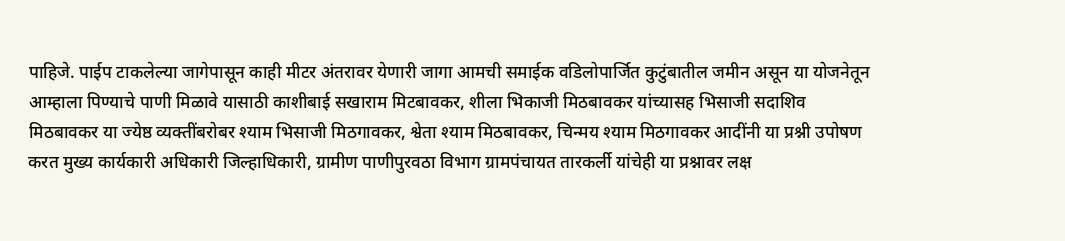पाहिजे. पाईप टाकलेल्या जागेपासून काही मीटर अंतरावर येणारी जागा आमची समाईक वडिलोपार्जित कुटुंबातील जमीन असून या योजनेतून आम्हाला पिण्याचे पाणी मिळावे यासाठी काशीबाई सखाराम मिटबावकर, शीला भिकाजी मिठबावकर यांच्यासह भिसाजी सदाशिव मिठबावकर या ज्येष्ठ व्यक्तींबरोबर श्याम भिसाजी मिठगावकर, श्वेता श्याम मिठबावकर, चिन्मय श्याम मिठगावकर आदींनी या प्रश्नी उपोषण करत मुख्य कार्यकारी अधिकारी जिल्हाधिकारी, ग्रामीण पाणीपुरवठा विभाग ग्रामपंचायत तारकर्ली यांचेही या प्रश्नावर लक्ष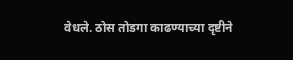वेधले. ठोस तोडगा काढण्याच्या दृष्टीने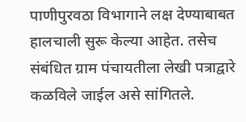पाणीपुरवठा विभागाने लक्ष देण्याबाबत हालचाली सुरू केल्या आहेत. तसेच संबंधित ग्राम पंचायतीला लेखी पत्राद्वारे कळविले जाईल असे सांगितले.